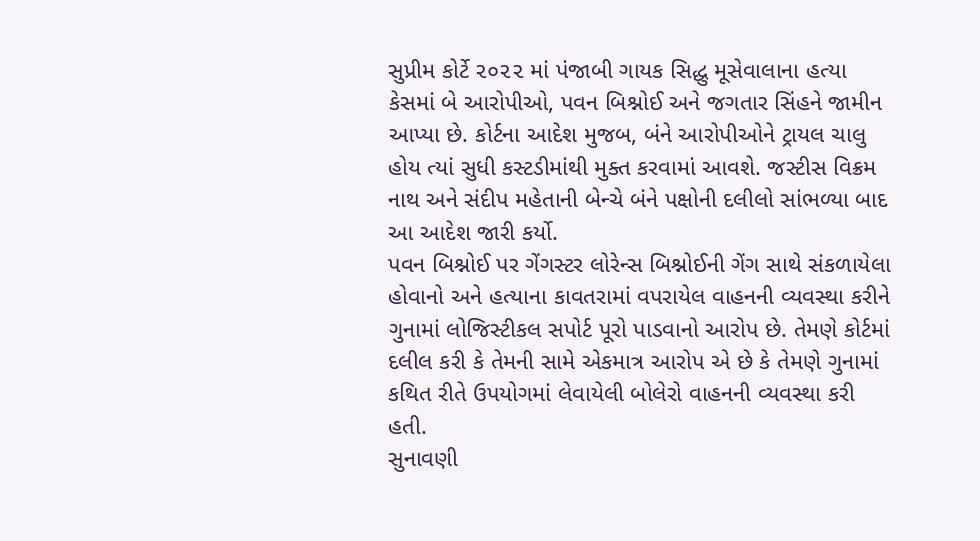સુપ્રીમ કોર્ટે ૨૦૨૨ માં પંજાબી ગાયક સિદ્ધુ મૂસેવાલાના હત્યા કેસમાં બે આરોપીઓ, પવન બિશ્નોઈ અને જગતાર સિંહને જામીન આપ્યા છે. કોર્ટના આદેશ મુજબ, બંને આરોપીઓને ટ્રાયલ ચાલુ હોય ત્યાં સુધી કસ્ટડીમાંથી મુક્ત કરવામાં આવશે. જસ્ટીસ વિક્રમ નાથ અને સંદીપ મહેતાની બેન્ચે બંને પક્ષોની દલીલો સાંભળ્યા બાદ આ આદેશ જારી કર્યો.
પવન બિશ્નોઈ પર ગેંગસ્ટર લોરેન્સ બિશ્નોઈની ગેંગ સાથે સંકળાયેલા હોવાનો અને હત્યાના કાવતરામાં વપરાયેલ વાહનની વ્યવસ્થા કરીને ગુનામાં લોજિસ્ટીકલ સપોર્ટ પૂરો પાડવાનો આરોપ છે. તેમણે કોર્ટમાં દલીલ કરી કે તેમની સામે એકમાત્ર આરોપ એ છે કે તેમણે ગુનામાં કથિત રીતે ઉપયોગમાં લેવાયેલી બોલેરો વાહનની વ્યવસ્થા કરી હતી.
સુનાવણી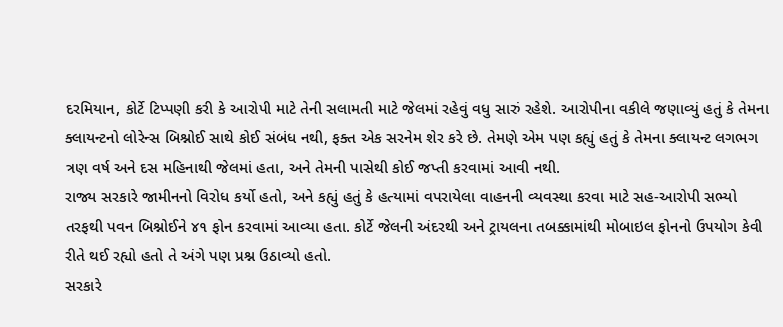દરમિયાન, કોર્ટે ટિપ્પણી કરી કે આરોપી માટે તેની સલામતી માટે જેલમાં રહેવું વધુ સારું રહેશે. આરોપીના વકીલે જણાવ્યું હતું કે તેમના ક્લાયન્ટનો લોરેન્સ બિશ્નોઈ સાથે કોઈ સંબંધ નથી, ફક્ત એક સરનેમ શેર કરે છે. તેમણે એમ પણ કહ્યું હતું કે તેમના ક્લાયન્ટ લગભગ ત્રણ વર્ષ અને દસ મહિનાથી જેલમાં હતા, અને તેમની પાસેથી કોઈ જપ્તી કરવામાં આવી નથી.
રાજ્ય સરકારે જામીનનો વિરોધ કર્યો હતો, અને કહ્યું હતું કે હત્યામાં વપરાયેલા વાહનની વ્યવસ્થા કરવા માટે સહ-આરોપી સભ્યો તરફથી પવન બિશ્નોઈને ૪૧ ફોન કરવામાં આવ્યા હતા. કોર્ટે જેલની અંદરથી અને ટ્રાયલના તબક્કામાંથી મોબાઇલ ફોનનો ઉપયોગ કેવી રીતે થઈ રહ્યો હતો તે અંગે પણ પ્રશ્ન ઉઠાવ્યો હતો.
સરકારે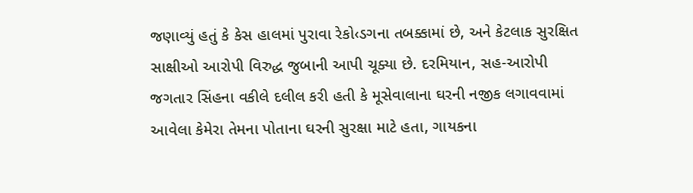જણાવ્યું હતું કે કેસ હાલમાં પુરાવા રેકો‹ડગના તબક્કામાં છે, અને કેટલાક સુરક્ષિત સાક્ષીઓ આરોપી વિરુદ્ધ જુબાની આપી ચૂક્યા છે. દરમિયાન, સહ-આરોપી જગતાર સિંહના વકીલે દલીલ કરી હતી કે મૂસેવાલાના ઘરની નજીક લગાવવામાં આવેલા કેમેરા તેમના પોતાના ઘરની સુરક્ષા માટે હતા, ગાયકના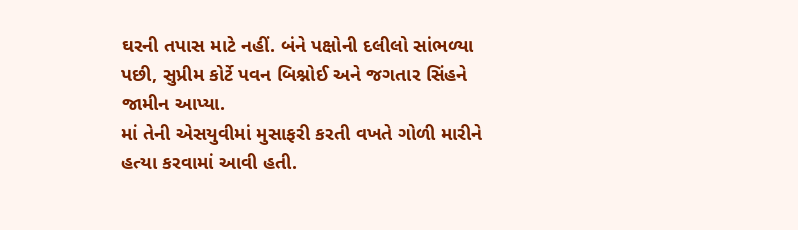ઘરની તપાસ માટે નહીં. બંને પક્ષોની દલીલો સાંભળ્યા પછી, સુપ્રીમ કોર્ટે પવન બિશ્નોઈ અને જગતાર સિંહને જામીન આપ્યા.
માં તેની એસયુવીમાં મુસાફરી કરતી વખતે ગોળી મારીને હત્યા કરવામાં આવી હતી.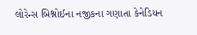લોરેન્સ બિશ્નોઈના નજીકના ગણાતા કેનેડિયન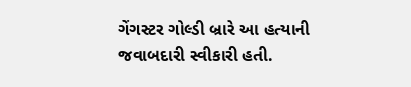ગેંગસ્ટર ગોલ્ડી બ્રારે આ હત્યાની જવાબદારી સ્વીકારી હતી.